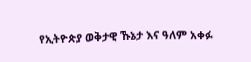የኢትዮጵያ ወቅታዊ ኹኔታ እና ዓለም አቀፉ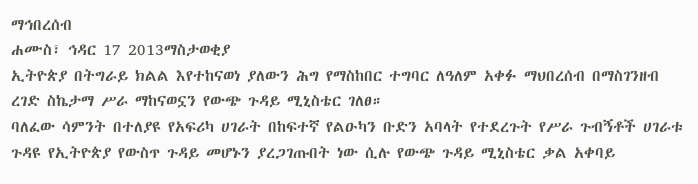ማኅበረሰብ
ሐሙስ፣ ኅዳር 17 2013ማስታወቂያ
ኢትዮጵያ በትግራይ ክልል እየተከናወነ ያለውን ሕግ የማስከበር ተግባር ለዓለም አቀፉ ማህበረሰብ በማስገንዘብ ረገድ ስኬታማ ሥራ ማከናወኗን የውጭ ጉዳይ ሚኒስቴር ገለፀ።
ባለፈው ሳምንት በተለያዩ የአፍሪካ ሀገራት በከፍተኛ የልዑካን ቡድን አባላት የተደረጉት የሥራ ጉብኝቶች ሀገራቱ ጉዳዩ የኢትዮጵያ የውስጥ ጉዳይ መሆኑን ያረጋገጡበት ነው ሲሉ የውጭ ጉዳይ ሚኒስቴር ቃል አቀባይ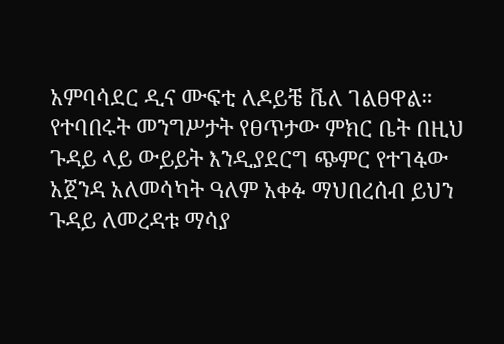አምባሳደር ዲና ሙፍቲ ለዶይቼ ቬለ ገልፀዋል። የተባበሩት መንግሥታት የፀጥታው ምክር ቤት በዚህ ጉዳይ ላይ ውይይት እንዲያደርግ ጭምር የተገፋው አጀንዳ አለመሳካት ዓለም አቀፉ ማህበረሰብ ይህን ጉዳይ ለመረዳቱ ማሳያ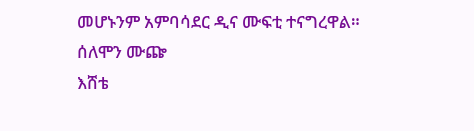መሆኑንም አምባሳደር ዲና ሙፍቲ ተናግረዋል።
ሰለሞን ሙጬ
እሸቴ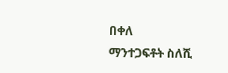በቀለ
ማንተጋፍቶት ስለሺ